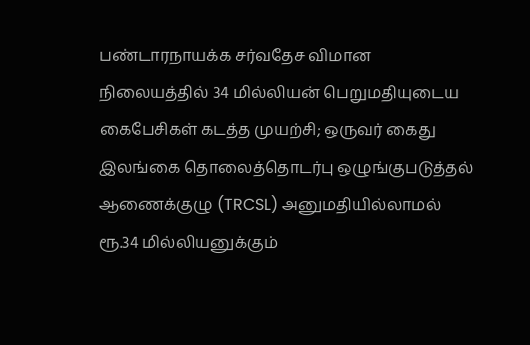பண்டாரநாயக்க சர்வதேச விமான நிலையத்தில் 34 மில்லியன் பெறுமதியுடைய கைபேசிகள் கடத்த முயற்சி; ஒருவர் கைது
இலங்கை தொலைத்தொடர்பு ஒழுங்குபடுத்தல் ஆணைக்குழு (TRCSL) அனுமதியில்லாமல் ரூ.34 மில்லியனுக்கும்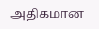அதிகமான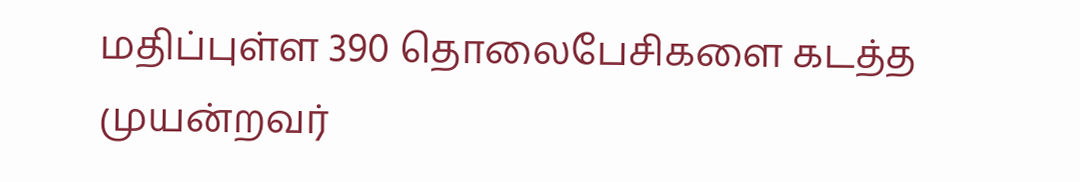மதிப்புள்ள 390 தொலைபேசிகளை கடத்த முயன்றவர்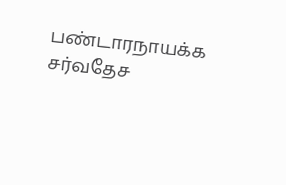பண்டாரநாயக்க சர்வதேச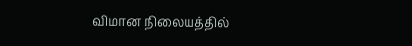விமான நிலையத்தில்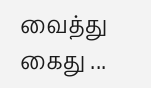வைத்து கைது ...